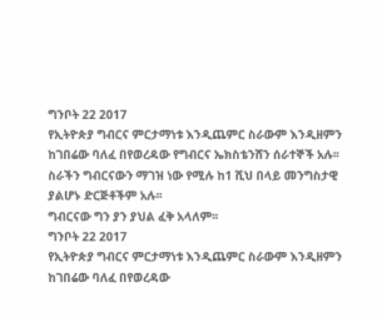ግንቦት 22 2017
የኢትዮጵያ ግብርና ምርታማነቱ እንዲጨምር ስራውም እንዲዘምን ከገበሬው ባለፈ በየወረዳው የግብርና ኤክስቴንሸን ሰራተኞች አሉ፡፡
ስራችን ግብርናውን ማገዝ ነው የሚሉ ከ1 ሺህ በላይ መንግስታዊ ያልሆኑ ድርጅቶችም አሉ፡፡
ግብርናው ግን ያን ያህል ፈቅ አላለም፡፡
ግንቦት 22 2017
የኢትዮጵያ ግብርና ምርታማነቱ እንዲጨምር ስራውም እንዲዘምን ከገበሬው ባለፈ በየወረዳው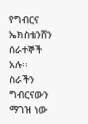የግብርና ኤክስቴንሸን ሰራተኞች አሉ፡፡
ስራችን ግብርናውን ማገዝ ነው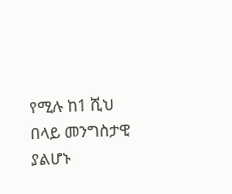የሚሉ ከ1 ሺህ በላይ መንግስታዊ ያልሆኑ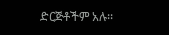ድርጅቶችም አሉ፡፡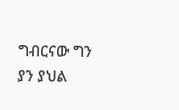ግብርናው ግን ያን ያህል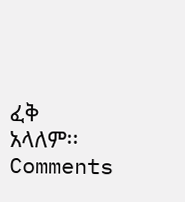ፈቅ አላለም፡፡
Comments